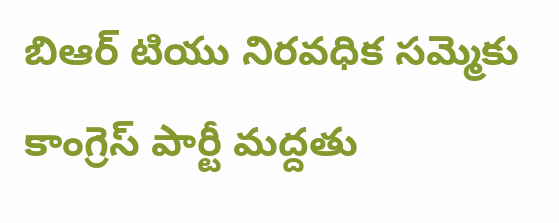బిఆర్ టియు నిరవధిక సమ్మెకు కాంగ్రెస్ పార్టీ మద్దతు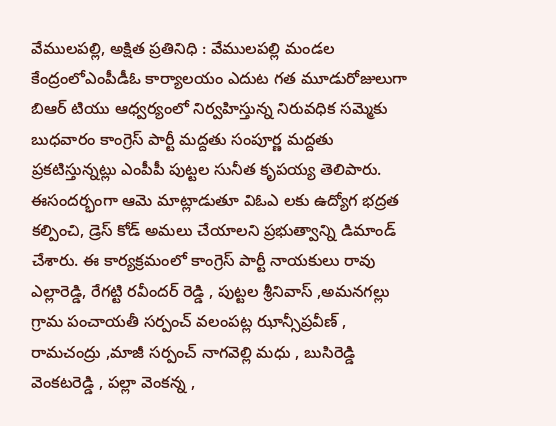వేములపల్లి, అక్షిత ప్రతినిధి : వేములపల్లి మండల కేంద్రంలోఎంపీడీఓ కార్యాలయం ఎదుట గత మూడురోజులుగా బిఆర్ టియు ఆధ్వర్యంలో నిర్వహిస్తున్న నిరువధిక సమ్మెకు బుధవారం కాంగ్రెస్ పార్టీ మద్దతు సంపూర్ణ మద్దతు ప్రకటిస్తున్నట్లు ఎంపీపీ పుట్టల సునీత కృపయ్య తెలిపారు. ఈసందర్భంగా ఆమె మాట్లాడుతూ విఓఎ లకు ఉద్యోగ భద్రత కల్పించి, డ్రెస్ కోడ్ అమలు చేయాలని ప్రభుత్వాన్ని డిమాండ్ చేశారు. ఈ కార్యక్రమంలో కాంగ్రెస్ పార్టీ నాయకులు రావు ఎల్లారెడ్డి, రేగట్టి రవీందర్ రెడ్డి , పుట్టల శ్రీనివాస్ ,అమనగల్లు గ్రామ పంచాయతీ సర్పంచ్ వలంపట్ల ఝాన్సీప్రవీణ్ , రామచంద్రు ,మాజీ సర్పంచ్ నాగవెల్లి మధు , బుసిరెడ్డి వెంకటరెడ్డి , పల్లా వెంకన్న ,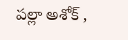పల్లా అశోక్ ,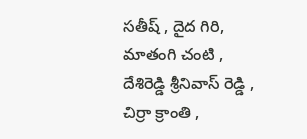సతీష్ , దైద గిరి, మాతంగి చంటి , దేశిరెడ్డి శ్రీనివాస్ రెడ్డి , చిర్రా క్రాంతి ,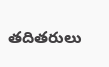తదితరులు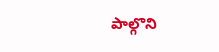పాల్గొని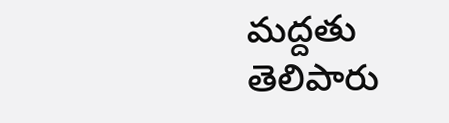మద్దతు తెలిపారు